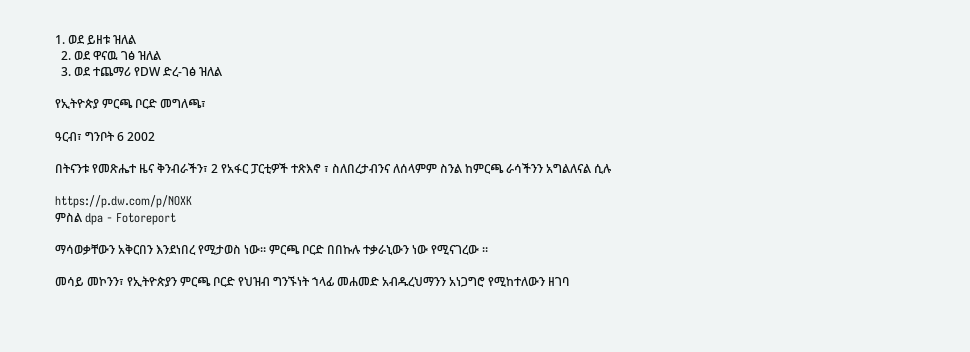1. ወደ ይዘቱ ዝለል
  2. ወደ ዋናዉ ገፅ ዝለል
  3. ወደ ተጨማሪ የDW ድረ-ገፅ ዝለል

የኢትዮጵያ ምርጫ ቦርድ መግለጫ፣

ዓርብ፣ ግንቦት 6 2002

በትናንቱ የመጽሔተ ዜና ቅንብራችን፣ 2 የአፋር ፓርቲዎች ተጽእኖ ፣ ስለበረታብንና ለሰላምም ስንል ከምርጫ ራሳችንን አግልለናል ሲሉ

https://p.dw.com/p/NOXK
ምስል dpa - Fotoreport

ማሳወቃቸውን አቅርበን እንደነበረ የሚታወስ ነው። ምርጫ ቦርድ በበኩሉ ተቃራኒውን ነው የሚናገረው ።

መሳይ መኮንን፣ የኢትዮጵያን ምርጫ ቦርድ የህዝብ ግንኙነት ኀላፊ መሐመድ አብዱረህማንን አነጋግሮ የሚከተለውን ዘገባ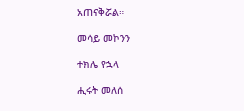አጠናቅሯል።

መሳይ መኮንን

ተክሌ የኋላ

ሒሩት መለሰ